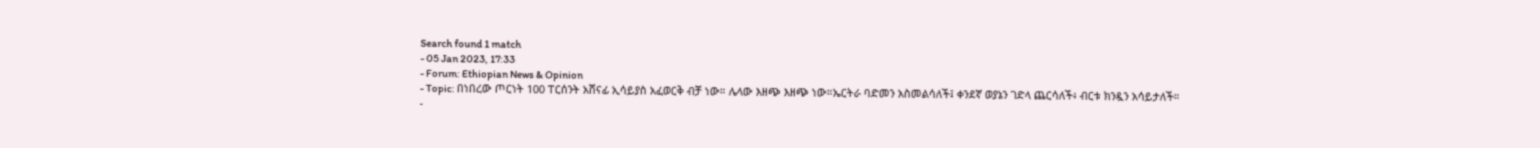Search found 1 match
- 05 Jan 2023, 17:33
- Forum: Ethiopian News & Opinion
- Topic: በነበረው ጦርነት 100 ፐርሰንት አሸናፊ ኢሳይያስ አፈወርቅ ብቻ ነው። ሌላው እዘጭ እዘጭ ነው።ኤርትራ ባድመን አስመልሳለች፤ ቀንደኛ ወያኔን ገድላ ጨርሳለች፥ ብርቱ ክንዷን አሳይታለች።
-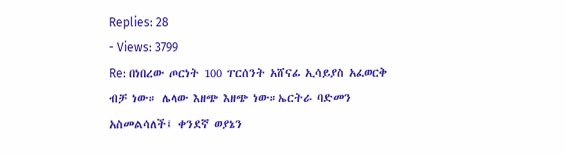Replies: 28
- Views: 3799
Re: በነበረው ጦርነት 100 ፐርሰንት አሸናፊ ኢሳይያስ አፈወርቅ ብቻ ነው። ሌላው እዘጭ እዘጭ ነው።ኤርትራ ባድመን አስመልሳለች፤ ቀንደኛ ወያኔን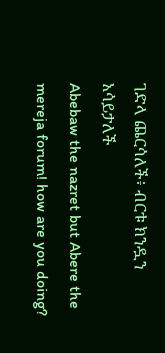ገድላ ጨርሳለች፥ ብርቱ ክንዷን አሳይታለች
Abebaw the nazret but Abere the mereja forum! how are you doing?